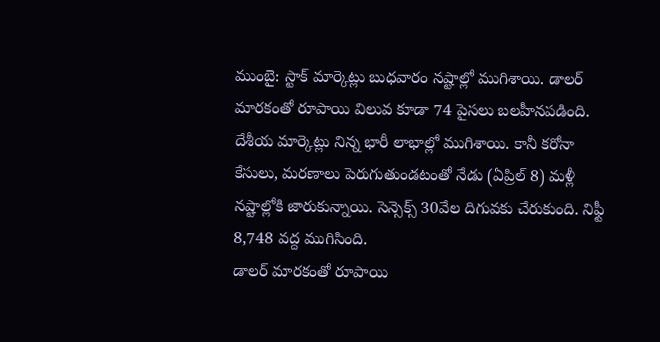ముంబై: స్టాక్ మార్కెట్లు బుధవారం నష్టాల్లో ముగిశాయి. డాలర్ మారకంతో రూపాయి విలువ కూడా 74 పైసలు బలహీనపడింది. దేశీయ మార్కెట్లు నిన్న భారీ లాభాల్లో ముగిశాయి. కానీ కరోనా కేసులు, మరణాలు పెరుగుతుండటంతో నేడు (ఏప్రిల్ 8) మళ్లీ నష్టాల్లోకి జారుకున్నాయి. సెన్సెక్స్ 30వేల దిగువకు చేరుకుంది. నిఫ్టీ 8,748 వద్ద ముగిసింది.
డాలర్ మారకంతో రూపాయి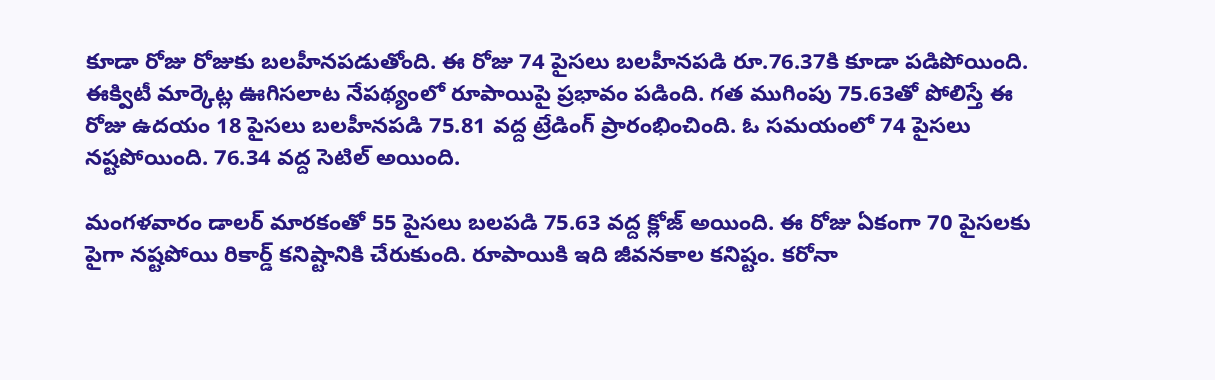కూడా రోజు రోజుకు బలహీనపడుతోంది. ఈ రోజు 74 పైసలు బలహీనపడి రూ.76.37కి కూడా పడిపోయింది. ఈక్విటీ మార్కెట్ల ఊగిసలాట నేపథ్యంలో రూపాయిపై ప్రభావం పడింది. గత ముగింపు 75.63తో పోలిస్తే ఈ రోజు ఉదయం 18 పైసలు బలహీనపడి 75.81 వద్ద ట్రేడింగ్ ప్రారంభించింది. ఓ సమయంలో 74 పైసలు నష్టపోయింది. 76.34 వద్ద సెటిల్ అయింది.

మంగళవారం డాలర్ మారకంతో 55 పైసలు బలపడి 75.63 వద్ద క్లోజ్ అయింది. ఈ రోజు ఏకంగా 70 పైసలకు పైగా నష్టపోయి రికార్డ్ కనిష్టానికి చేరుకుంది. రూపాయికి ఇది జీవనకాల కనిష్టం. కరోనా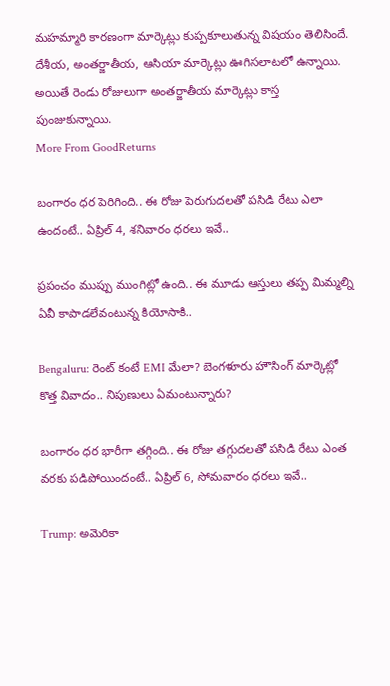మహమ్మారి కారణంగా మార్కెట్లు కుప్పకూలుతున్న విషయం తెలిసిందే. దేశీయ, అంతర్జాతీయ, ఆసియా మార్కెట్లు ఊగిసలాటలో ఉన్నాయి. అయితే రెండు రోజులుగా అంతర్జాతీయ మార్కెట్లు కాస్త పుంజుకున్నాయి.
More From GoodReturns

బంగారం ధర పెరిగింది.. ఈ రోజు పెరుగుదలతో పసిడి రేటు ఎలా ఉందంటే.. ఏప్రిల్ 4, శనివారం ధరలు ఇవే..

ప్రపంచం ముప్పు ముంగిట్లో ఉంది.. ఈ మూడు ఆస్తులు తప్ప మిమ్మల్ని ఏవీ కాపాడలేవంటున్న కియోసాకి..

Bengaluru: రెంట్ కంటే EMI మేలా? బెంగళూరు హౌసింగ్ మార్కెట్లో కొత్త వివాదం.. నిపుణులు ఏమంటున్నారు?

బంగారం ధర భారీగా తగ్గింది.. ఈ రోజు తగ్గుదలతో పసిడి రేటు ఎంత వరకు పడిపోయిందంటే.. ఏప్రిల్ 6, సోమవారం ధరలు ఇవే..

Trump: అమెరికా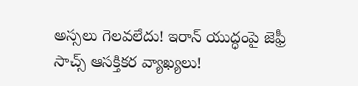అస్సలు గెలవలేదు! ఇరాన్ యుద్ధంపై జెఫ్రీ సాచ్స్ ఆసక్తికర వ్యాఖ్యలు!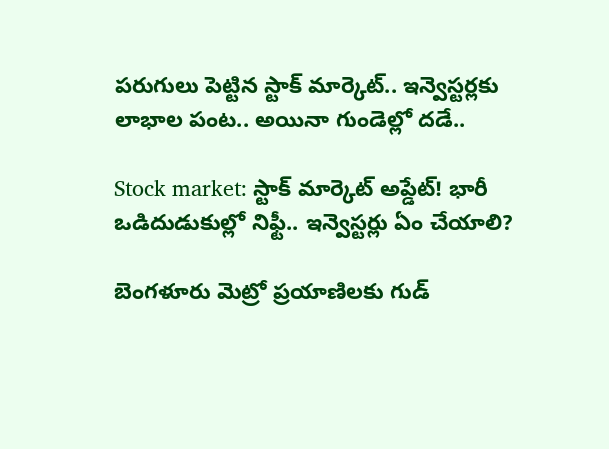పరుగులు పెట్టిన స్టాక్ మార్కెట్.. ఇన్వెస్టర్లకు లాభాల పంట.. అయినా గుండెల్లో దడే..

Stock market: స్టాక్ మార్కెట్ అప్డేట్! భారీ ఒడిదుడుకుల్లో నిఫ్టీ.. ఇన్వెస్టర్లు ఏం చేయాలి?

బెంగళూరు మెట్రో ప్రయాణిలకు గుడ్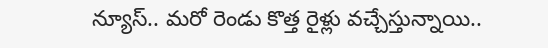న్యూస్.. మరో రెండు కొత్త రైళ్లు వచ్చేస్తున్నాయి..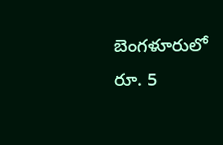బెంగళూరులో రూ. 5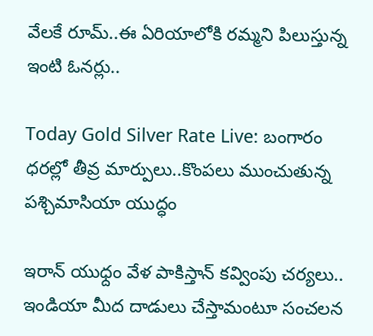వేలకే రూమ్..ఈ ఏరియాలోకి రమ్మని పిలుస్తున్న ఇంటి ఓనర్లు..

Today Gold Silver Rate Live: బంగారం ధరల్లో తీవ్ర మార్పులు..కొంపలు ముంచుతున్న పశ్చిమాసియా యుద్ధం

ఇరాన్ యుధ్దం వేళ పాకిస్తాన్ కవ్వింపు చర్యలు.. ఇండియా మీద దాడులు చేస్తామంటూ సంచలన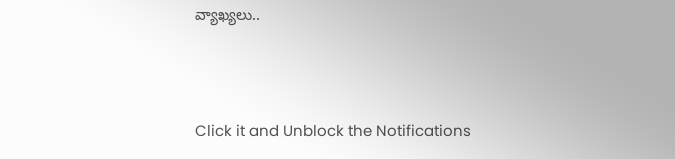వ్యాఖ్యలు..



Click it and Unblock the Notifications